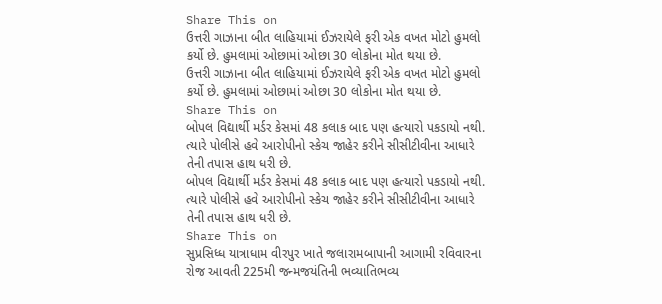Share This on
ઉત્તરી ગાઝાના બીત લાહિયામાં ઈઝરાયેલે ફરી એક વખત મોટો હુમલો કર્યો છે. હુમલામાં ઓછામાં ઓછા 30 લોકોના મોત થયા છે.
ઉત્તરી ગાઝાના બીત લાહિયામાં ઈઝરાયેલે ફરી એક વખત મોટો હુમલો કર્યો છે. હુમલામાં ઓછામાં ઓછા 30 લોકોના મોત થયા છે.
Share This on
બોપલ વિદ્યાર્થી મર્ડર કેસમાં 48 કલાક બાદ પણ હત્યારો પકડાયો નથી. ત્યારે પોલીસે હવે આરોપીનો સ્કેચ જાહેર કરીને સીસીટીવીના આધારે તેની તપાસ હાથ ધરી છે.
બોપલ વિદ્યાર્થી મર્ડર કેસમાં 48 કલાક બાદ પણ હત્યારો પકડાયો નથી. ત્યારે પોલીસે હવે આરોપીનો સ્કેચ જાહેર કરીને સીસીટીવીના આધારે તેની તપાસ હાથ ધરી છે.
Share This on
સુપ્રસિધ્ધ યાત્રાધામ વીરપુર ખાતે જલારામબાપાની આગામી રવિવારના રોજ આવતી 225મી જન્મજયંતિની ભવ્યાતિભવ્ય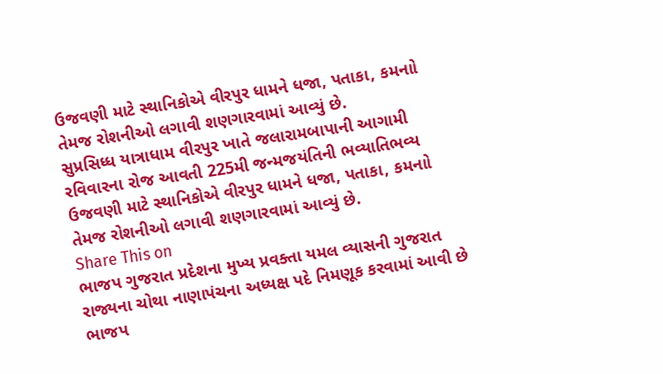ઉજવણી માટે સ્થાનિકોએ વીરપુર ધામને ધજા, પતાકા, કમનાો તેમજ રોશનીઓ લગાવી શણગારવામાં આવ્યું છે.
સુપ્રસિધ્ધ યાત્રાધામ વીરપુર ખાતે જલારામબાપાની આગામી રવિવારના રોજ આવતી 225મી જન્મજયંતિની ભવ્યાતિભવ્ય ઉજવણી માટે સ્થાનિકોએ વીરપુર ધામને ધજા, પતાકા, કમનાો તેમજ રોશનીઓ લગાવી શણગારવામાં આવ્યું છે.
Share This on
ભાજપ ગુજરાત પ્રદેશના મુખ્ય પ્રવક્તા યમલ વ્યાસની ગુજરાત રાજ્યના ચોથા નાણાપંચના અધ્યક્ષ પદે નિમણૂક કરવામાં આવી છે
ભાજપ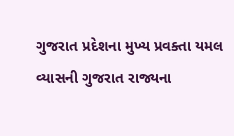ગુજરાત પ્રદેશના મુખ્ય પ્રવક્તા યમલ વ્યાસની ગુજરાત રાજ્યના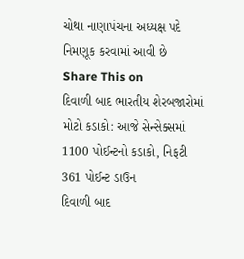ચોથા નાણાપંચના અધ્યક્ષ પદે નિમણૂક કરવામાં આવી છે
Share This on
દિવાળી બાદ ભારતીય શેરબજારોમાં મોટો કડાકો: આજે સેન્સેક્સમાં 1100 પોઈન્ટનો કડાકો, નિફટી 361 પોઈન્ટ ડાઉન
દિવાળી બાદ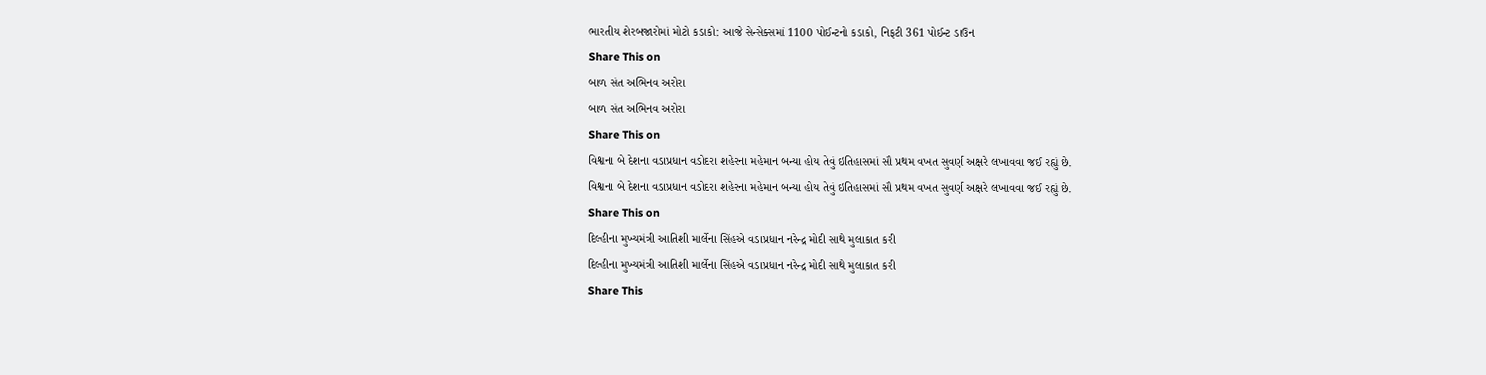ભારતીય શેરબજારોમાં મોટો કડાકો: આજે સેન્સેક્સમાં 1100 પોઈન્ટનો કડાકો, નિફટી 361 પોઈન્ટ ડાઉન
Share This on
બાળ સંત અભિનવ અરોરા
બાળ સંત અભિનવ અરોરા
Share This on
વિશ્વના બે દેશના વડાપ્રધાન વડોદરા શહેરના મહેમાન બન્યા હોય તેવું ઇતિહાસમાં સૌ પ્રથમ વખત સુવર્ણ અક્ષરે લખાવવા જઈ રહ્યું છે.
વિશ્વના બે દેશના વડાપ્રધાન વડોદરા શહેરના મહેમાન બન્યા હોય તેવું ઇતિહાસમાં સૌ પ્રથમ વખત સુવર્ણ અક્ષરે લખાવવા જઈ રહ્યું છે.
Share This on
દિલ્હીના મુખ્યમંત્રી આતિશી માર્લેના સિંહએ વડાપ્રધાન નરેન્દ્ર મોદી સાથે મુલાકાત કરી
દિલ્હીના મુખ્યમંત્રી આતિશી માર્લેના સિંહએ વડાપ્રધાન નરેન્દ્ર મોદી સાથે મુલાકાત કરી
Share This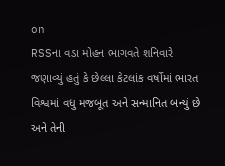on
RSSના વડા મોહન ભાગવતે શનિવારે જણાવ્યું હતું કે છેલ્લા કેટલાંક વર્ષોમાં ભારત વિશ્વમાં વધુ મજબૂત અને સન્માનિત બન્યું છે અને તેની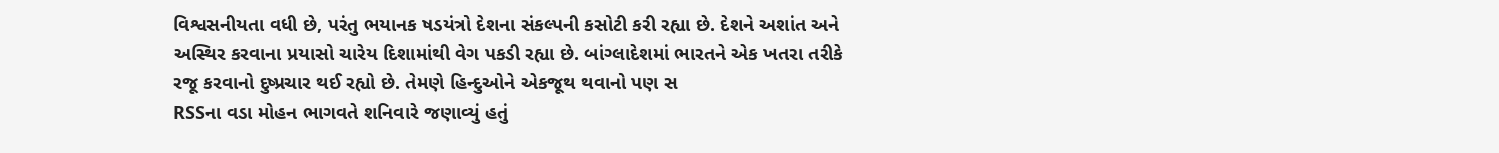વિશ્વસનીયતા વધી છે, પરંતુ ભયાનક ષડયંત્રો દેશના સંકલ્પની કસોટી કરી રહ્યા છે. દેશને અશાંત અને અસ્થિર કરવાના પ્રયાસો ચારેય દિશામાંથી વેગ પકડી રહ્યા છે. બાંગ્લાદેશમાં ભારતને એક ખતરા તરીકે રજૂ કરવાનો દુષ્પ્રચાર થઈ રહ્યો છે. તેમણે હિન્દુઓને એકજૂથ થવાનો પણ સ
RSSના વડા મોહન ભાગવતે શનિવારે જણાવ્યું હતું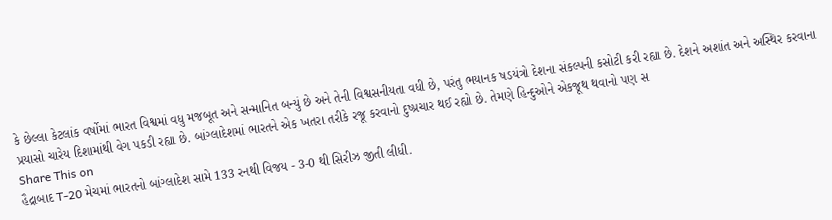કે છેલ્લા કેટલાંક વર્ષોમાં ભારત વિશ્વમાં વધુ મજબૂત અને સન્માનિત બન્યું છે અને તેની વિશ્વસનીયતા વધી છે, પરંતુ ભયાનક ષડયંત્રો દેશના સંકલ્પની કસોટી કરી રહ્યા છે. દેશને અશાંત અને અસ્થિર કરવાના પ્રયાસો ચારેય દિશામાંથી વેગ પકડી રહ્યા છે. બાંગ્લાદેશમાં ભારતને એક ખતરા તરીકે રજૂ કરવાનો દુષ્પ્રચાર થઈ રહ્યો છે. તેમણે હિન્દુઓને એકજૂથ થવાનો પણ સ
Share This on
હૈદ્રાબાદ T-20 મેચમાં ભારતનો બાંગ્લાદેશ સામે 133 રનથી વિજય - 3-0 થી સિરીઝ જીતી લીધી.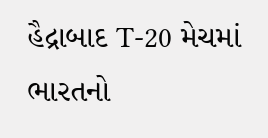હૈદ્રાબાદ T-20 મેચમાં ભારતનો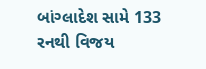બાંગ્લાદેશ સામે 133 રનથી વિજય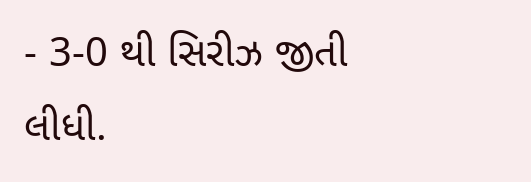- 3-0 થી સિરીઝ જીતી લીધી.